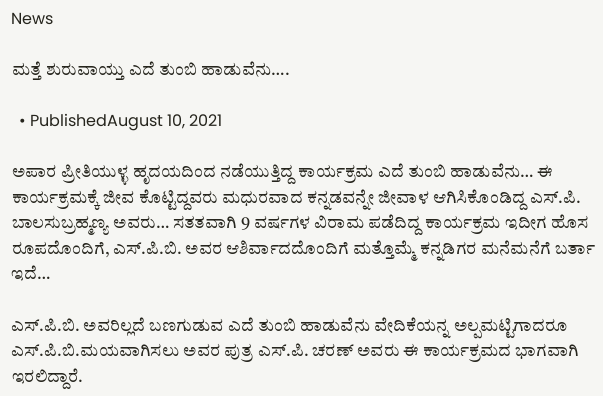News

ಮತ್ತೆ ಶುರುವಾಯ್ತು ಎದೆ ತುಂಬಿ ಹಾಡುವೆನು….

  • PublishedAugust 10, 2021

ಅಪಾರ ಪ್ರೀತಿಯುಳ್ಳ ಹೃದಯದಿಂದ ನಡೆಯುತ್ತಿದ್ದ ಕಾರ್ಯಕ್ರಮ ಎದೆ ತುಂಬಿ ಹಾಡುವೆನು… ಈ ಕಾರ್ಯಕ್ರಮಕ್ಕೆ ಜೀವ ಕೊಟ್ಟಿದ್ದವರು ಮಧುರವಾದ ಕನ್ನಡವನ್ನೇ ಜೀವಾಳ ಆಗಿಸಿಕೊಂಡಿದ್ದ ಎಸ್.ಪಿ. ಬಾಲಸುಬ್ರಹ್ಮಣ್ಯ ಅವರು… ಸತತವಾಗಿ 9 ವರ್ಷಗಳ ವಿರಾಮ ಪಡೆದಿದ್ದ ಕಾರ್ಯಕ್ರಮ ಇದೀಗ ಹೊಸ ರೂಪದೊಂದಿಗೆ, ಎಸ್.ಪಿ.ಬಿ. ಅವರ ಆಶಿರ್ವಾದದೊಂದಿಗೆ ಮತ್ತೊಮ್ಮೆ ಕನ್ನಡಿಗರ ಮನೆಮನೆಗೆ ಬರ್ತಾ ಇದೆ…

ಎಸ್.ಪಿ.ಬಿ. ಅವರಿಲ್ಲದೆ ಬಣಗುಡುವ ಎದೆ ತುಂಬಿ ಹಾಡುವೆನು ವೇದಿಕೆಯನ್ನ ಅಲ್ಪಮಟ್ಟಿಗಾದರೂ ಎಸ್.ಪಿ.ಬಿ.ಮಯವಾಗಿಸಲು ಅವರ ಪುತ್ರ ಎಸ್.ಪಿ. ಚರಣ್ ಅವರು ಈ ಕಾರ್ಯಕ್ರಮದ ಭಾಗವಾಗಿ ಇರಲಿದ್ದಾರೆ.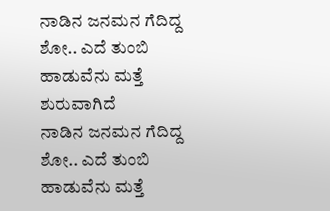ನಾಡಿನ ಜನಮನ ಗೆದಿದ್ದ ಶೋ.. ಎದೆ ತುಂಬಿ ಹಾಡುವೆನು ಮತ್ತೆ ಶುರುವಾಗಿದೆ
ನಾಡಿನ ಜನಮನ ಗೆದಿದ್ದ ಶೋ.. ಎದೆ ತುಂಬಿ ಹಾಡುವೆನು ಮತ್ತೆ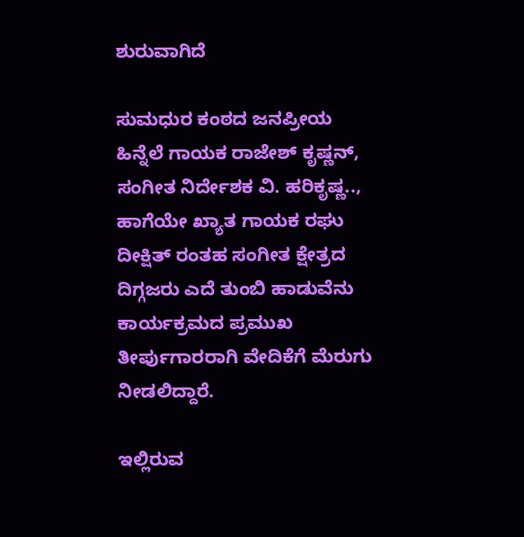ಶುರುವಾಗಿದೆ

ಸುಮಧುರ ಕಂಠದ ಜನಪ್ರೀಯ ಹಿನ್ನೆಲೆ ಗಾಯಕ ರಾಜೇಶ್ ಕೃಷ್ಣನ್, ಸಂಗೀತ ನಿರ್ದೇಶಕ ವಿ. ಹರಿಕೃಷ್ಣ.., ಹಾಗೆಯೇ ಖ್ಯಾತ ಗಾಯಕ ರಘು ದೀಕ್ಷಿತ್ ರಂತಹ ಸಂಗೀತ ಕ್ಷೇತ್ರದ ದಿಗ್ಗಜರು ಎದೆ ತುಂಬಿ ಹಾಡುವೆನು ಕಾರ್ಯಕ್ರಮದ ಪ್ರಮುಖ ತೀರ್ಪುಗಾರರಾಗಿ ವೇದಿಕೆಗೆ ಮೆರುಗು ನೀಡಲಿದ್ದಾರೆ.

ಇಲ್ಲಿರುವ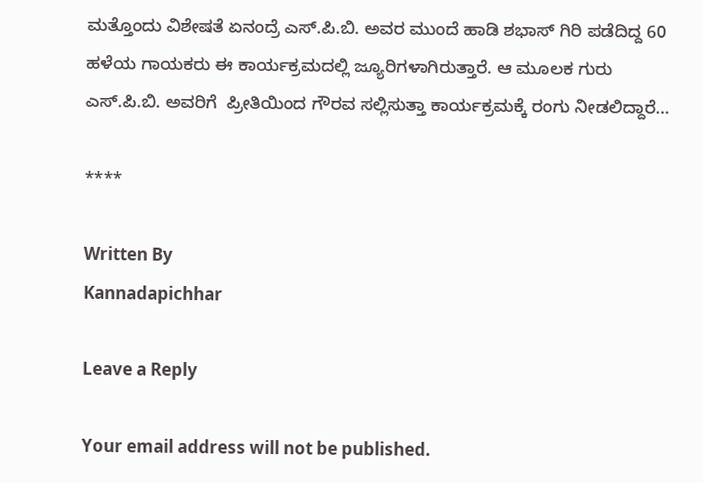ಮತ್ತೊಂದು ವಿಶೇಷತೆ ಏನಂದ್ರೆ ಎಸ್.ಪಿ.ಬಿ. ಅವರ ಮುಂದೆ ಹಾಡಿ ಶಭಾಸ್ ಗಿರಿ ಪಡೆದಿದ್ದ 60 ಹಳೆಯ ಗಾಯಕರು ಈ ಕಾರ್ಯಕ್ರಮದಲ್ಲಿ ಜ್ಯೂರಿಗಳಾಗಿರುತ್ತಾರೆ. ಆ ಮೂಲಕ ಗುರು ಎಸ್.ಪಿ.ಬಿ. ಅವರಿಗೆ  ಪ್ರೀತಿಯಿಂದ ಗೌರವ ಸಲ್ಲಿಸುತ್ತಾ ಕಾರ್ಯಕ್ರಮಕ್ಕೆ ರಂಗು ನೀಡಲಿದ್ದಾರೆ…

****

Written By
Kannadapichhar

Leave a Reply

Your email address will not be published.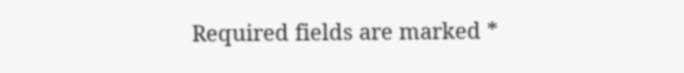Required fields are marked *